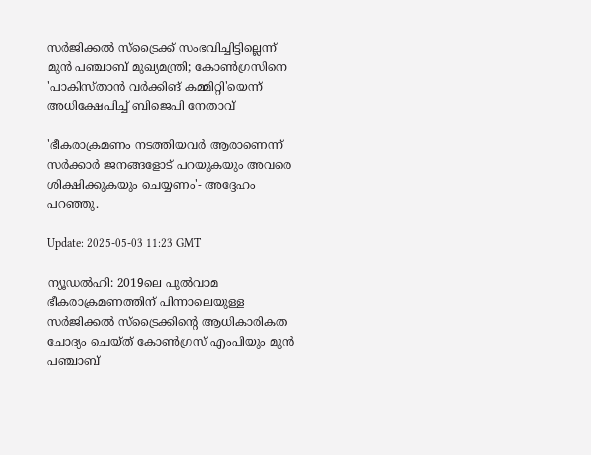സർജിക്കൽ സ്ട്രൈക്ക് സംഭവിച്ചിട്ടില്ലെന്ന് മുൻ പഞ്ചാബ് മുഖ്യമന്ത്രി; കോൺഗ്രസിനെ 'പാകിസ്താൻ വർക്കിങ് കമ്മിറ്റി'യെന്ന് അധിക്ഷേപിച്ച് ബിജെപി നേതാവ്

'ഭീകരാക്രമണം നടത്തിയവർ ആരാണെന്ന് സർക്കാർ ജനങ്ങളോട് പറയുകയും അവരെ ശിക്ഷിക്കുകയും ചെയ്യണം'- അദ്ദേഹം പറഞ്ഞു.

Update: 2025-05-03 11:23 GMT

ന്യൂ‍ഡ‍ൽഹി: 2019ലെ പുൽവാമ ഭീകരാക്രമണത്തിന് പിന്നാലെയുള്ള സർജിക്കൽ സ്ട്രൈക്കിന്റെ ആധികാരികത ചോദ്യം ചെയ്ത് കോൺഗ്രസ് എംപിയും മുൻ പഞ്ചാബ്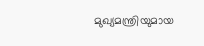മുഖ്യമന്ത്രിയുമായ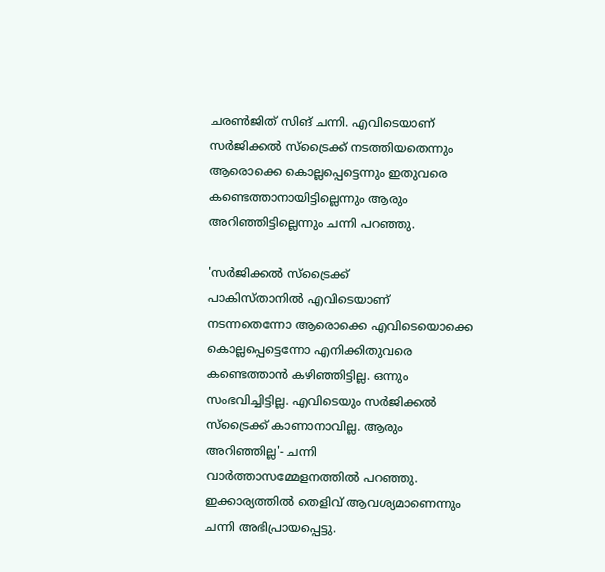ചരൺജിത് സിങ് ചന്നി. എവിടെയാണ് സർജിക്കൽ സ്ട്രൈക്ക് നടത്തിയതെന്നും ആരൊക്കെ കൊല്ലപ്പെട്ടെന്നും ഇതുവരെ കണ്ടെത്താനായിട്ടില്ലെന്നും ആരും അറിഞ്ഞിട്ടില്ലെന്നും ചന്നി പറഞ്ഞു.

'സർജിക്കൽ സ്ട്രൈക്ക് പാകിസ്താനിൽ ‌എവിടെയാണ് നടന്നതെന്നോ ആരൊക്കെ എവിടെയൊക്കെ കൊല്ലപ്പെട്ടെന്നോ എനിക്കിതുവരെ കണ്ടെത്താൻ കഴിഞ്ഞിട്ടില്ല. ഒന്നും സംഭവിച്ചിട്ടില്ല. എവിടെയും സർജിക്കൽ സ്ട്രൈക്ക് കാണാനാവില്ല. ആരും അറിഞ്ഞില്ല'- ചന്നി വാർത്താസമ്മേളനത്തിൽ പറഞ്ഞു. ഇക്കാര്യത്തിൽ തെളിവ് ആവശ്യമാണെന്നും ചന്നി അഭിപ്രായപ്പെട്ടു.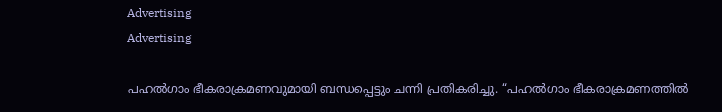Advertising
Advertising

പഹൽഗാം ഭീകരാക്രമണവുമായി ബന്ധപ്പെട്ടും ചന്നി പ്രതികരിച്ചു. “പഹൽഗാം ഭീകരാക്രമണത്തിൽ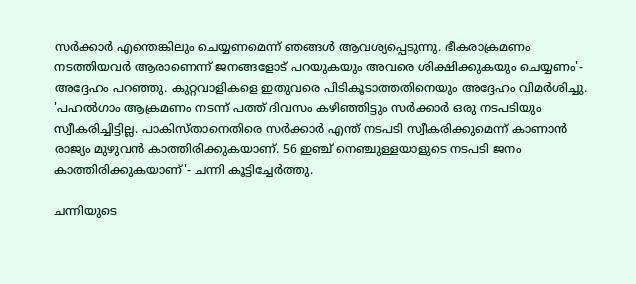സർക്കാർ എന്തെങ്കിലും ചെയ്യണമെന്ന് ഞങ്ങൾ ആവശ്യപ്പെടുന്നു. ഭീകരാക്രമണം നടത്തിയവർ ആരാണെന്ന് ജനങ്ങളോട് പറയുകയും അവരെ ശിക്ഷിക്കുകയും ചെയ്യണം'- അദ്ദേഹം പറഞ്ഞു. കുറ്റവാളികളെ ഇതുവരെ പിടികൂടാത്തതിനെയും അദ്ദേഹം വിമർശിച്ചു. 'പഹൽഗാം ആക്രമണം നടന്ന് പത്ത് ദിവസം കഴിഞ്ഞിട്ടും സർക്കാർ ഒരു നടപടിയും സ്വീകരിച്ചിട്ടില്ല. പാകിസ്താനെതിരെ സർക്കാർ എന്ത് നടപടി സ്വീകരിക്കുമെന്ന് കാണാൻ രാജ്യം മുഴുവൻ കാത്തിരിക്കുകയാണ്. 56 ഇഞ്ച് നെഞ്ചുള്ളയാളുടെ നടപടി ജനം കാത്തിരിക്കുകയാണ്'- ചന്നി കൂട്ടിച്ചേർത്തു.

ചന്നിയുടെ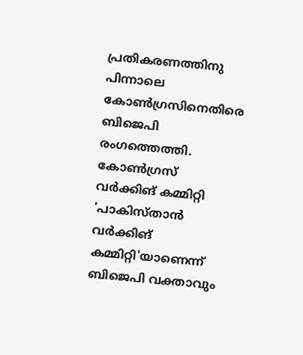പ്രതികരണത്തിനു പിന്നാലെ കോൺഗ്രസിനെതിരെ ബിജെപി രംഗത്തെത്തി. കോൺഗ്രസ് വർക്കിങ് കമ്മിറ്റി 'പാകിസ്താൻ വർക്കിങ് കമ്മിറ്റി'യാണെന്ന് ബിജെപി വക്താവും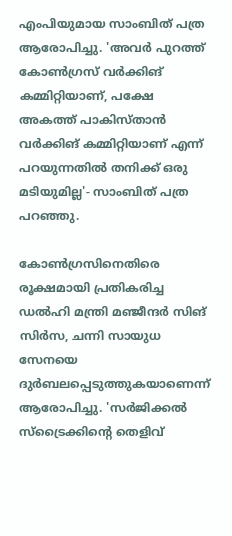എംപിയുമായ സാംബിത് പത്ര ആരോപിച്ചു. 'അവർ പുറത്ത് കോൺഗ്രസ് വർക്കിങ് കമ്മിറ്റിയാണ്, പക്ഷേ അകത്ത് പാകിസ്താൻ വർക്കിങ് കമ്മിറ്റിയാണ് എന്ന് പറയുന്നതിൽ തനിക്ക് ഒരു മടിയുമില്ല'- സാംബിത് പത്ര പറഞ്ഞു.

കോൺഗ്രസിനെതിരെ രൂക്ഷമായി പ്രതികരിച്ച ഡൽഹി മന്ത്രി മഞ്ജീന്ദർ സിങ് സിർസ, ചന്നി സായുധ സേനയെ ദുർബലപ്പെടുത്തുകയാണെന്ന് ആരോപിച്ചു. 'സർജിക്കൽ സ്‌ട്രൈക്കിന്റെ തെളിവ്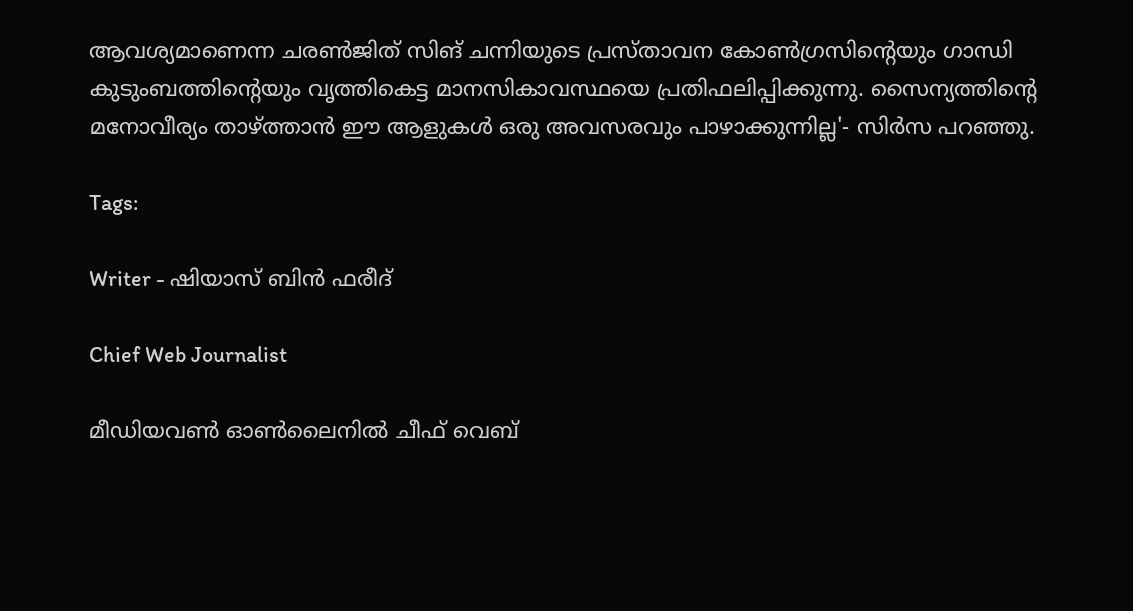ആവശ്യമാണെന്ന ചരൺജിത് സിങ് ചന്നിയുടെ പ്രസ്താവന കോൺഗ്രസിന്റെയും ഗാന്ധി കുടുംബത്തിന്റെയും വൃത്തികെട്ട മാനസികാവസ്ഥയെ പ്രതിഫലിപ്പിക്കുന്നു. സൈന്യത്തിന്റെ മനോവീര്യം താഴ്ത്താൻ ഈ ആളുകൾ ഒരു അവസരവും പാഴാക്കുന്നില്ല'- സിർസ പറഞ്ഞു.

Tags:

Writer - ഷിയാസ് ബിന്‍ ഫരീദ്

Chief Web Journalist

മീഡിയവണ്‍ ഓണ്‍ലൈനില്‍ ചീഫ് വെബ്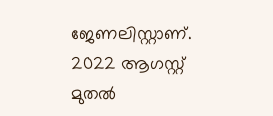ജേണലിസ്റ്റാണ്. 2022 ആഗസ്റ്റ് മുതല്‍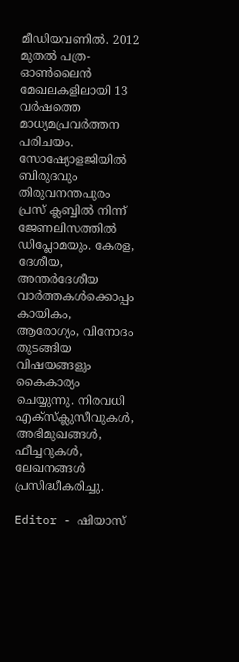മീഡിയവണില്‍. 2012 മുതല്‍ പത്ര- ഓണ്‍ലൈന്‍ മേഖലകളിലായി 13 വര്‍ഷത്തെ മാധ്യമപ്രവര്‍ത്തന പരിചയം. സോഷ്യോളജിയില്‍ ബിരുദവും തിരുവനന്തപുരം പ്രസ് ക്ലബ്ബില്‍ നിന്ന് ജേണലിസത്തില്‍ ഡിപ്ലോമയും. കേരള, ദേശീയ, അന്തര്‍ദേശീയ വാര്‍ത്തകള്‍ക്കൊപ്പം കായികം, ആരോഗ്യം, വിനോദം തുടങ്ങിയ വിഷയങ്ങളും കൈകാര്യം ചെയ്യുന്നു. നിരവധി എക്സ്ക്ലുസീവുകള്‍, അഭിമുഖങ്ങള്‍, ഫീച്ചറുകള്‍, ലേഖനങ്ങള്‍ പ്രസിദ്ധീകരിച്ചു.

Editor - ഷിയാസ്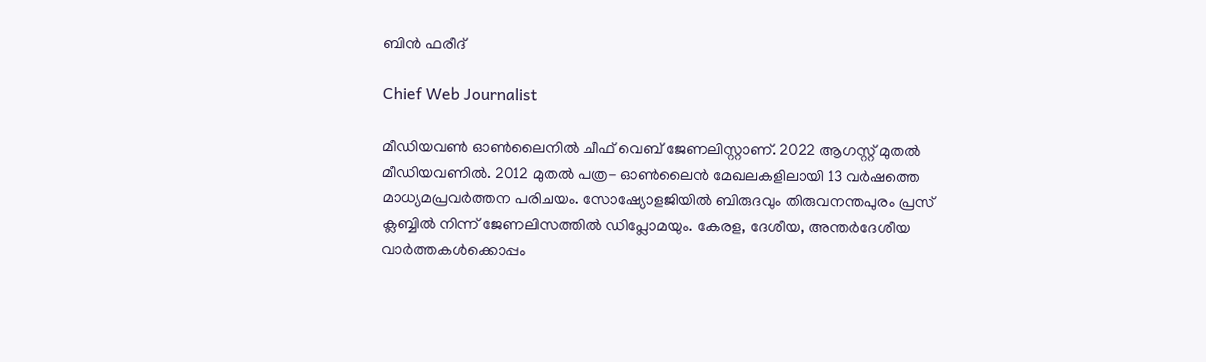ബിന്‍ ഫരീദ്

Chief Web Journalist

മീഡിയവണ്‍ ഓണ്‍ലൈനില്‍ ചീഫ് വെബ് ജേണലിസ്റ്റാണ്. 2022 ആഗസ്റ്റ് മുതല്‍ മീഡിയവണില്‍. 2012 മുതല്‍ പത്ര- ഓണ്‍ലൈന്‍ മേഖലകളിലായി 13 വര്‍ഷത്തെ മാധ്യമപ്രവര്‍ത്തന പരിചയം. സോഷ്യോളജിയില്‍ ബിരുദവും തിരുവനന്തപുരം പ്രസ് ക്ലബ്ബില്‍ നിന്ന് ജേണലിസത്തില്‍ ഡിപ്ലോമയും. കേരള, ദേശീയ, അന്തര്‍ദേശീയ വാര്‍ത്തകള്‍ക്കൊപ്പം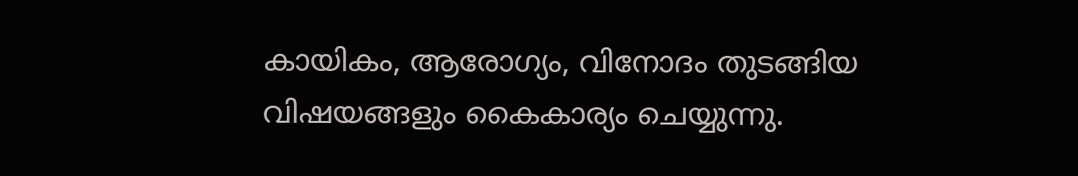കായികം, ആരോഗ്യം, വിനോദം തുടങ്ങിയ വിഷയങ്ങളും കൈകാര്യം ചെയ്യുന്നു.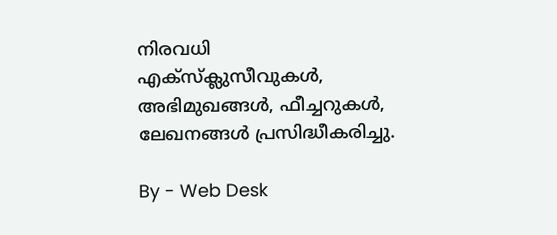നിരവധി എക്സ്ക്ലുസീവുകള്‍, അഭിമുഖങ്ങള്‍, ഫീച്ചറുകള്‍, ലേഖനങ്ങള്‍ പ്രസിദ്ധീകരിച്ചു.

By - Web Desk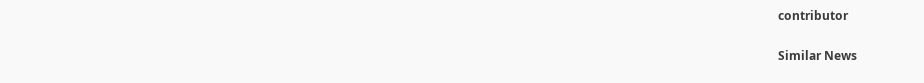contributor

Similar News